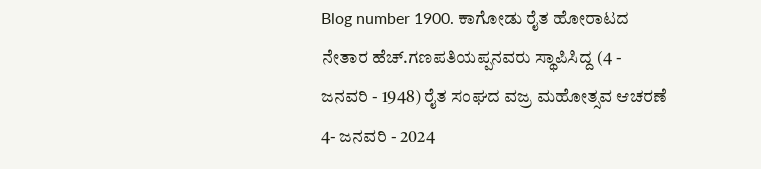Blog number 1900. ಕಾಗೋಡು ರೈತ ಹೋರಾಟದ ನೇತಾರ ಹೆಚ್.ಗಣಪತಿಯಪ್ಪನವರು ಸ್ಥಾಪಿಸಿದ್ದ (4 - ಜನವರಿ - 1948) ರೈತ ಸಂಘದ ವಜ್ರ ಮಹೋತ್ಸವ ಆಚರಣೆ 4- ಜನವರಿ - 2024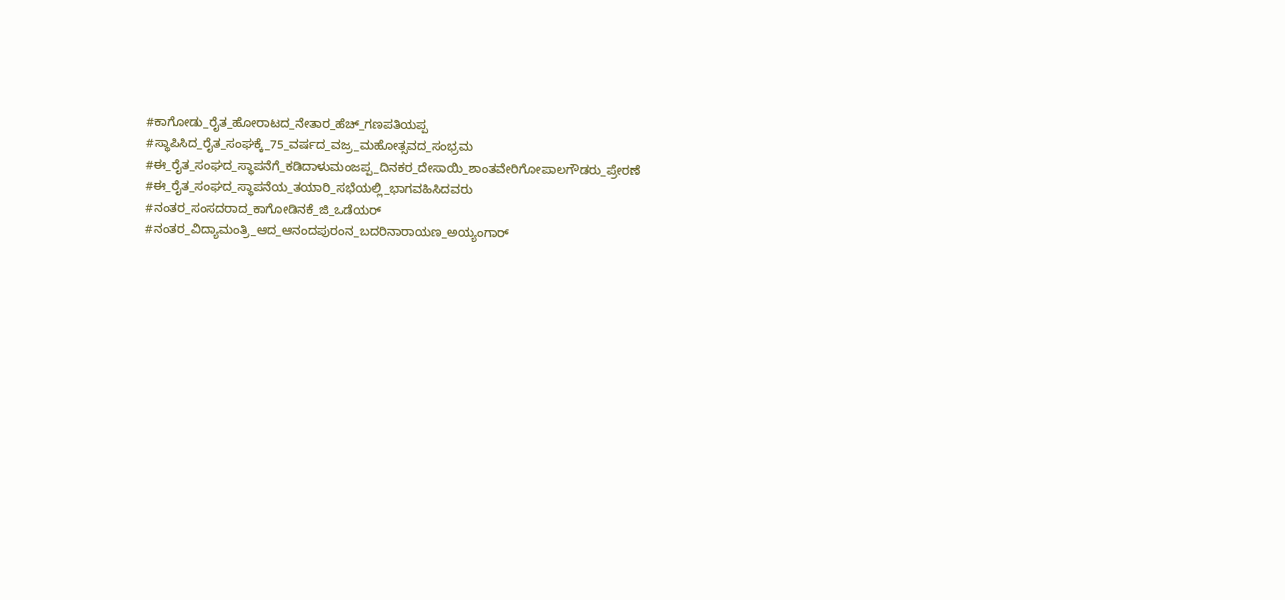#ಕಾಗೋಡು_ರೈತ_ಹೋರಾಟದ_ನೇತಾರ_ಹೆಚ್_ಗಣಪತಿಯಪ್ಪ #ಸ್ಥಾಪಿಸಿದ_ರೈತ_ಸಂಘಕ್ಕೆ_75_ವರ್ಷದ_ವಜ್ರ_ಮಹೋತ್ಸವದ_ಸಂಭ್ರಮ #ಈ_ರೈತ_ಸಂಘದ_ಸ್ಥಾಪನೆಗೆ_ಕಡಿದಾಳುಮಂಜಪ್ಪ_ದಿನಕರ_ದೇಸಾಯಿ_ಶಾಂತವೇರಿಗೋಪಾಲಗೌಡರು_ಪ್ರೇರಣೆ #ಈ_ರೈತ_ಸಂಘದ_ಸ್ಥಾಪನೆಯ_ತಯಾರಿ_ಸಭೆಯಲ್ಲಿ_ಭಾಗವಹಿಸಿದವರು #ನಂತರ_ಸಂಸದರಾದ_ಕಾಗೋಡಿನಕೆ_ಜಿ_ಒಡೆಯರ್ #ನಂತರ_ವಿದ್ಯಾಮಂತ್ರಿ_ಆದ_ಆನಂದಪುರಂನ_ಬದರಿನಾರಾಯಣ_ಅಯ್ಯಂಗಾರ್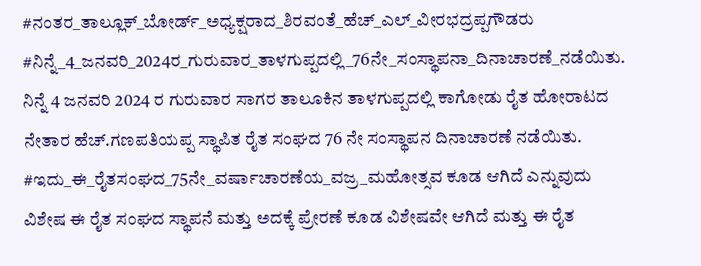#ನಂತರ_ತಾಲ್ಲೂಕ್_ಬೋರ್ಡ್_ಅಧ್ಯಕ್ಷರಾದ_ಶಿರವಂತೆ_ಹೆಚ್_ಎಲ್_ವೀರಭದ್ರಪ್ಪಗೌಡರು #ನಿನ್ನೆ_4_ಜನವರಿ_2024ರ_ಗುರುವಾರ_ತಾಳಗುಪ್ಪದಲ್ಲಿ_76ನೇ_ಸಂಸ್ಥಾಪನಾ_ದಿನಾಚಾರಣೆ_ನಡೆಯಿತು. ನಿನ್ನೆ 4 ಜನವರಿ 2024 ರ ಗುರುವಾರ ಸಾಗರ ತಾಲೂಕಿನ ತಾಳಗುಪ್ಪದಲ್ಲಿ ಕಾಗೋಡು ರೈತ ಹೋರಾಟದ ನೇತಾರ ಹೆಚ್.ಗಣಪತಿಯಪ್ಪ ಸ್ಥಾಪಿತ ರೈತ ಸಂಘದ 76 ನೇ ಸಂಸ್ಥಾಪನ ದಿನಾಚಾರಣೆ ನಡೆಯಿತು. #ಇದು_ಈ_ರೈತಸಂಘದ_75ನೇ_ವರ್ಷಾಚಾರಣೆಯ_ವಜ್ರ_ಮಹೋತ್ಸವ ಕೂಡ ಆಗಿದೆ ಎನ್ನುವುದು ವಿಶೇಷ ಈ ರೈತ ಸಂಘದ ಸ್ಥಾಪನೆ ಮತ್ತು ಅದಕ್ಕೆ ಪ್ರೇರಣೆ ಕೂಡ ವಿಶೇಷವೇ ಆಗಿದೆ ಮತ್ತು ಈ ರೈತ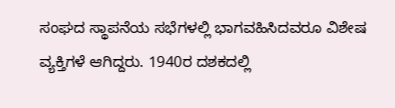ಸಂಘದ ಸ್ಥಾಪನೆಯ ಸಭೆಗಳಲ್ಲಿ ಭಾಗವಹಿಸಿದವರೂ ವಿಶೇಷ ವ್ಯಕ್ತಿಗಳೆ ಆಗಿದ್ದರು. 1940ರ ದಶಕದಲ್ಲಿ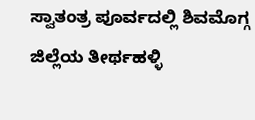ಸ್ವಾತಂತ್ರ ಪೂರ್ವದಲ್ಲಿ ಶಿವಮೊಗ್ಗ ಜಿಲ್ಲೆಯ ತೀರ್ಥಹಳ್ಳಿ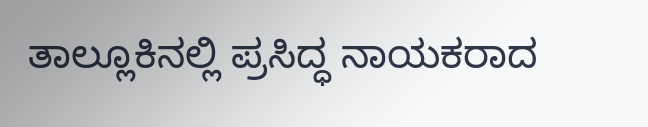ತಾಲ್ಲೂಕಿನಲ್ಲಿ ಪ್ರಸಿದ್ಧ ನಾಯಕರಾದ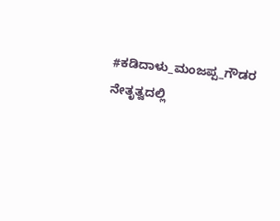#ಕಡಿದಾಳು_ಮಂಜಪ್ಪ_ಗೌಡರ ನೇತೃತ್ವದಲ್ಲಿ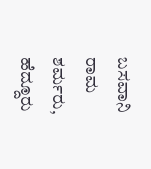ಬಸವಾನಿ ರಾಮ ಶರ್ಮರು, ಹೆದ್ದೂರು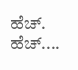ಹೆಚ್. ಹೆಚ್....